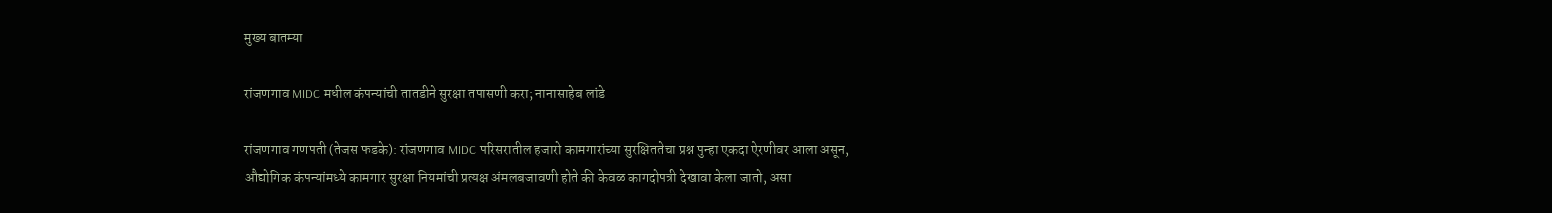मुख्य बातम्या

रांजणगाव MIDC मधील कंपन्यांची तातडीने सुरक्षा तपासणी करा; नानासाहेब लांडे

रांजणगाव गणपती (तेजस फडके): रांजणगाव MIDC परिसरातील हजारो कामगारांच्या सुरक्षिततेचा प्रश्न पुन्हा एकदा ऐरणीवर आला असून, औद्योगिक कंपन्यांमध्ये कामगार सुरक्षा नियमांची प्रत्यक्ष अंमलबजावणी होते की केवळ कागदोपत्री देखावा केला जातो, असा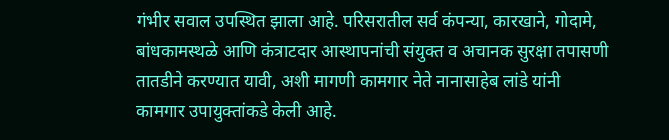गंभीर सवाल उपस्थित झाला आहे. परिसरातील सर्व कंपन्या, कारखाने, गोदामे, बांधकामस्थळे आणि कंत्राटदार आस्थापनांची संयुक्त व अचानक सुरक्षा तपासणी तातडीने करण्यात यावी, अशी मागणी कामगार नेते नानासाहेब लांडे यांनी कामगार उपायुक्तांकडे केली आहे.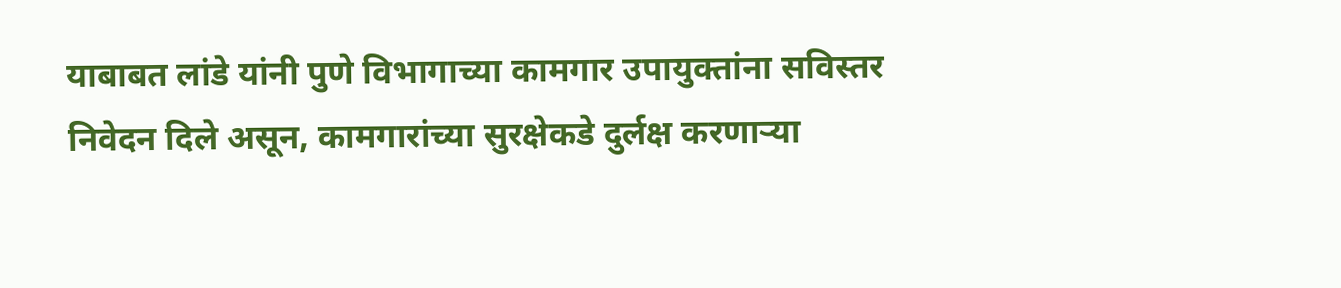याबाबत लांडे यांनी पुणे विभागाच्या कामगार उपायुक्तांना सविस्तर निवेदन दिले असून, कामगारांच्या सुरक्षेकडे दुर्लक्ष करणाऱ्या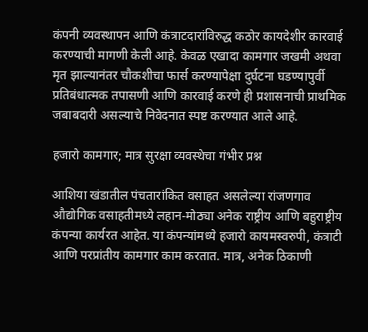कंपनी व्यवस्थापन आणि कंत्राटदारांविरुद्ध कठोर कायदेशीर कारवाई करण्याची मागणी केली आहे. केवळ एखादा कामगार जखमी अथवा मृत झाल्यानंतर चौकशीचा फार्स करण्यापेक्षा दुर्घटना घडण्यापुर्वी प्रतिबंधात्मक तपासणी आणि कारवाई करणे ही प्रशासनाची प्राथमिक जबाबदारी असल्याचे निवेदनात स्पष्ट करण्यात आले आहे.

हजारो कामगार; मात्र सुरक्षा व्यवस्थेचा गंभीर प्रश्न

आशिया खंडातील पंचतारांकित वसाहत असलेल्या रांजणगाव औद्योगिक वसाहतीमध्ये लहान-मोठ्या अनेक राष्ट्रीय आणि बहुराष्ट्रीय कंपन्या कार्यरत आहेत. या कंपन्यांमध्ये हजारो कायमस्वरुपी, कंत्राटी आणि परप्रांतीय कामगार काम करतात. मात्र, अनेक ठिकाणी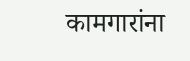कामगारांना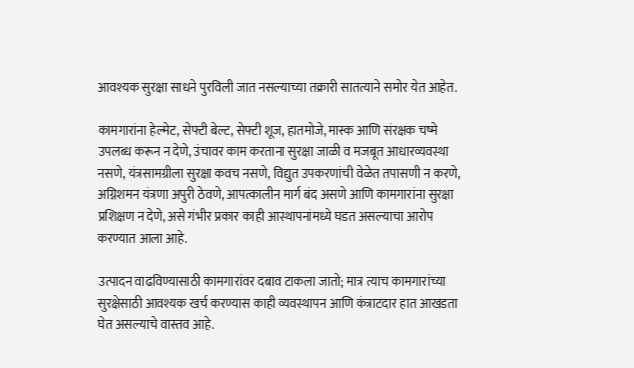आवश्यक सुरक्षा साधने पुरविली जात नसल्याच्या तक्रारी सातत्याने समोर येत आहेत.

कामगारांना हेल्मेट, सेफ्टी बेल्ट, सेफ्टी शूज, हातमोजे, मास्क आणि संरक्षक चष्मे उपलब्ध करून न देणे, उंचावर काम करताना सुरक्षा जाळी व मजबूत आधारव्यवस्था नसणे, यंत्रसामग्रीला सुरक्षा कवच नसणे, विद्युत उपकरणांची वेळेत तपासणी न करणे, अग्निशमन यंत्रणा अपुरी ठेवणे, आपत्कालीन मार्ग बंद असणे आणि कामगारांना सुरक्षा प्रशिक्षण न देणे, असे गंभीर प्रकार काही आस्थापनांमध्ये घडत असल्याचा आरोप करण्यात आला आहे.

उत्पादन वाढविण्यासाठी कामगारांवर दबाव टाकला जातो; मात्र त्याच कामगारांच्या सुरक्षेसाठी आवश्यक खर्च करण्यास काही व्यवस्थापन आणि कंत्राटदार हात आखडता घेत असल्याचे वास्तव आहे.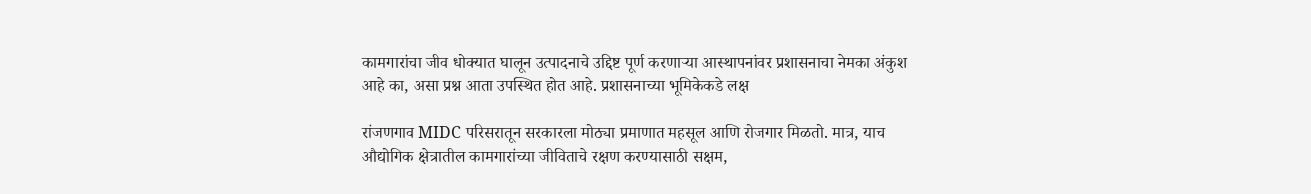कामगारांचा जीव धोक्यात घालून उत्पादनाचे उद्दिष्ट पूर्ण करणाऱ्या आस्थापनांवर प्रशासनाचा नेमका अंकुश आहे का, असा प्रश्न आता उपस्थित होत आहे. प्रशासनाच्या भूमिकेकडे लक्ष

रांजणगाव MIDC परिसरातून सरकारला मोठ्या प्रमाणात महसूल आणि रोजगार मिळतो. मात्र, याच औद्योगिक क्षेत्रातील कामगारांच्या जीविताचे रक्षण करण्यासाठी सक्षम,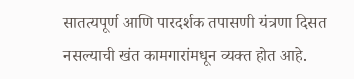सातत्यपूर्ण आणि पारदर्शक तपासणी यंत्रणा दिसत नसल्याची खंत कामगारांमधून व्यक्त होत आहे.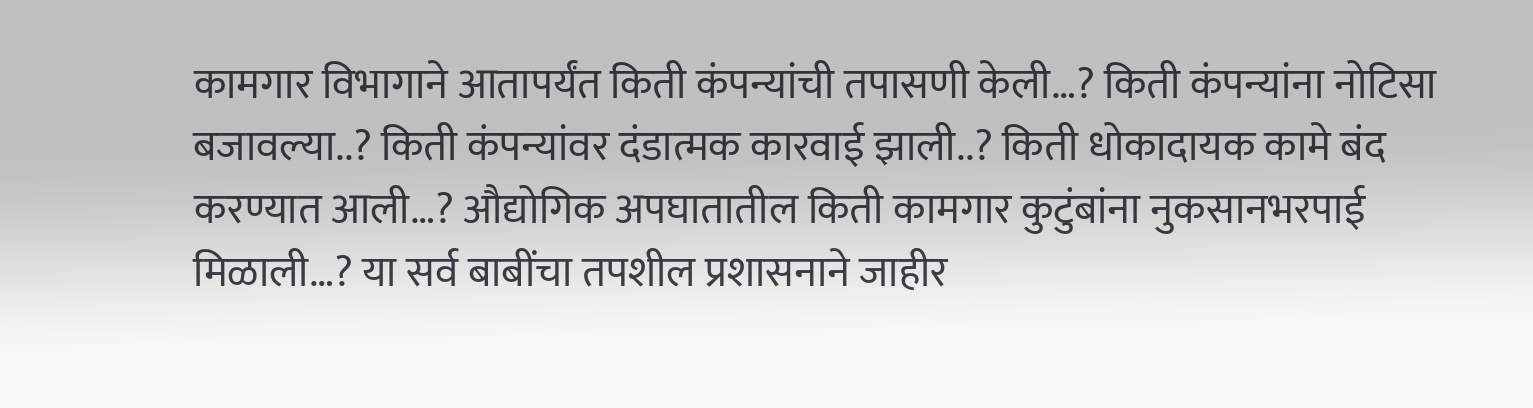कामगार विभागाने आतापर्यंत किती कंपन्यांची तपासणी केली…? किती कंपन्यांना नोटिसा बजावल्या..? किती कंपन्यांवर दंडात्मक कारवाई झाली..? किती धोकादायक कामे बंद करण्यात आली…? औद्योगिक अपघातातील किती कामगार कुटुंबांना नुकसानभरपाई मिळाली…? या सर्व बाबींचा तपशील प्रशासनाने जाहीर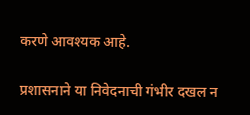करणे आवश्यक आहे.

प्रशासनाने या निवेदनाची गंभीर दखल न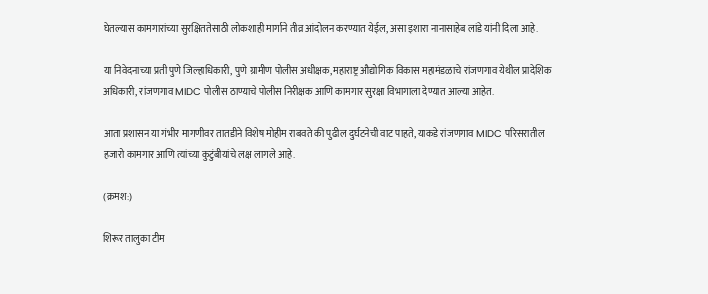घेतल्यास कामगारांच्या सुरक्षिततेसाठी लोकशाही मार्गाने तीव्र आंदोलन करण्यात येईल, असा इशारा नानासाहेब लांडे यांनी दिला आहे.

या निवेदनाच्या प्रती पुणे जिल्हाधिकारी, पुणे ग्रामीण पोलीस अधीक्षक, महाराष्ट्र औद्योगिक विकास महामंडळाचे रांजणगाव येथील प्रादेशिक अधिकारी, रांजणगाव MIDC पोलीस ठाण्याचे पोलीस निरीक्षक आणि कामगार सुरक्षा विभागाला देण्यात आल्या आहेत.

आता प्रशासन या गंभीर मागणीवर तातडीने विशेष मोहीम राबवते की पुढील दुर्घटनेची वाट पाहते, याकडे रांजणगाव MIDC परिसरातील हजारो कामगार आणि त्यांच्या कुटुंबीयांचे लक्ष लागले आहे.

(क्रमश:)

शिरूर तालुका टीम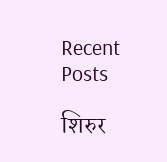Recent Posts

शिरुर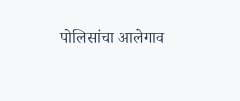पोलिसांचा आलेगाव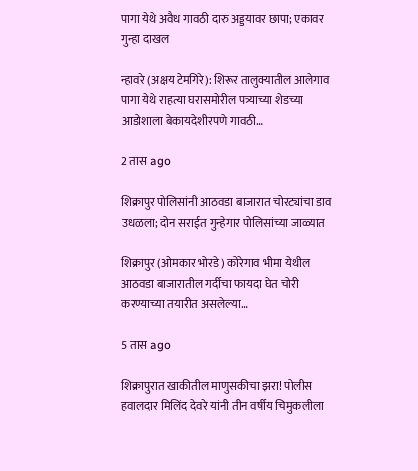पागा येथे अवैध गावठी दारु अड्डयावर छापा; एकावर गुन्हा दाखल

न्हावरे (अक्षय टेमगिरे): शिरूर तालुक्यातील आलेगाव पागा येथे राहत्या घरासमोरील पत्र्याच्या शेडच्या आडोशाला बेकायदेशीरपणे गावठी…

2 तास ago

शिक्रापुर पोलिसांनी आठवडा बाजारात चोरट्यांचा डाव उधळला; दोन सराईत गुन्हेगार पोलिसांच्या जाळ्यात

शिक्रापुर (ओमकार भोरडे) कोरेगाव भीमा येथील आठवडा बाजारातील गर्दीचा फायदा घेत चोरी करण्याच्या तयारीत असलेल्या…

5 तास ago

शिक्रापुरात खाकीतील माणुसकीचा झरा! पोलीस हवालदार मिलिंद देवरे यांनी तीन वर्षीय चिमुकलीला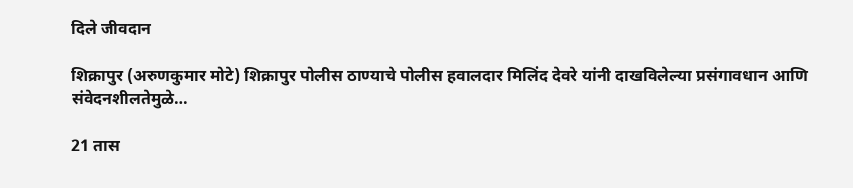दिले जीवदान

शिक्रापुर (अरुणकुमार मोटे) शिक्रापुर पोलीस ठाण्याचे पोलीस हवालदार मिलिंद देवरे यांनी दाखविलेल्या प्रसंगावधान आणि संवेदनशीलतेमुळे…

21 तास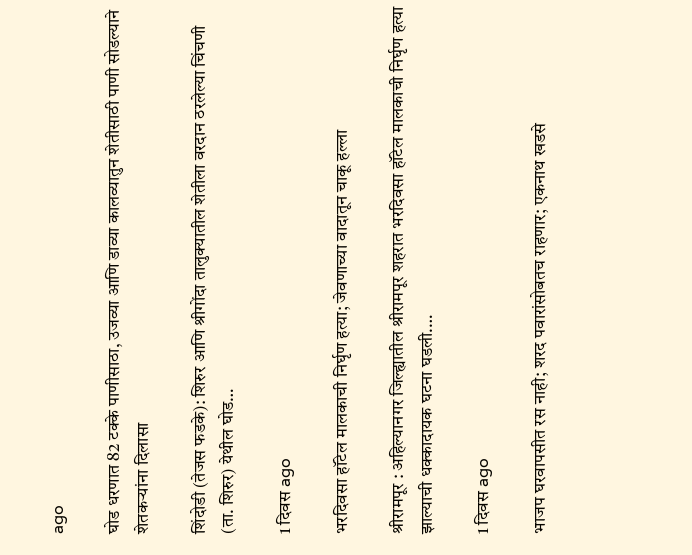ago

घोड धरणात 82 टक्के पाणीसाठा, उजव्या आणि डाव्या कालव्यातुन शेतीसाठी पाणी सोडल्याने शेतकऱ्यांना दिलासा

शिंदोडी (तेजस फडके): शिरुर आणि श्रीगोंदा तालुक्यातील शेतीला वरदान ठरलेल्या चिंचणी (ता. शिरुर) येथील घोड…

1 दिवस ago

भरदिवसा हॉटेल मालकाची निर्घृण हत्या; जेवणाच्या वादातून चाकू हल्ला

श्रीरामपूर : अहिल्यानगर जिल्ह्यातील श्रीरामपूर शहरात भरदिवसा हॉटेल मालकाची निर्घृण हत्या झाल्याची धक्कादायक घटना घडली.…

1 दिवस ago

भाजप घरवापसीत रस नाही; शरद पवारांसोबतच राहणार; एकनाथ खडसे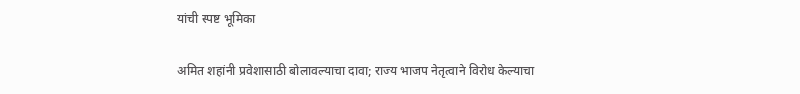यांची स्पष्ट भूमिका

अमित शहांनी प्रवेशासाठी बोलावल्याचा दावा; राज्य भाजप नेतृत्वाने विरोध केल्याचा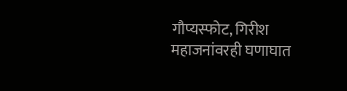गौप्यस्फोट, गिरीश महाजनांवरही घणाघात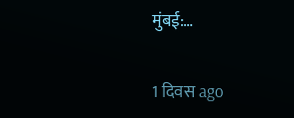मुंबई:…

1 दिवस ago